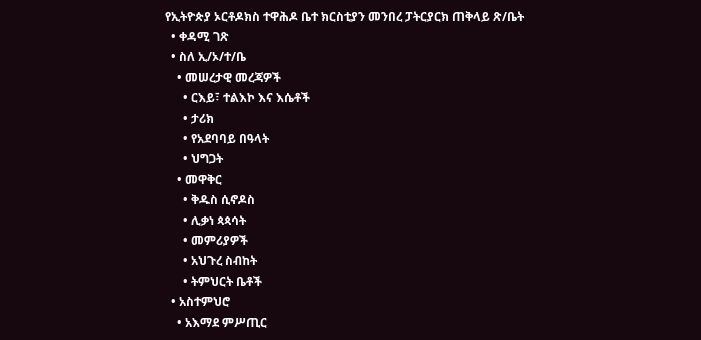የኢትዮጵያ ኦርቶዶክስ ተዋሕዶ ቤተ ክርስቲያን መንበረ ፓትርያርክ ጠቅላይ ጽ/ቤት
  • ቀዳሚ ገጽ
  • ስለ ኢ/ኦ/ተ/ቤ
    • መሠረታዊ መረጃዎች
      • ርእይ፣ ተልእኮ እና እሴቶች
      • ታሪክ
      • የአደባባይ በዓላት
      • ህግጋት
    • መዋቅር
      • ቅዱስ ሲኖዶስ
      • ሊቃነ ጳጳሳት
      • መምሪያዎች
      • አህጉረ ስብከት
      • ትምህርት ቤቶች
  • አስተምህሮ
    • አእማደ ምሥጢር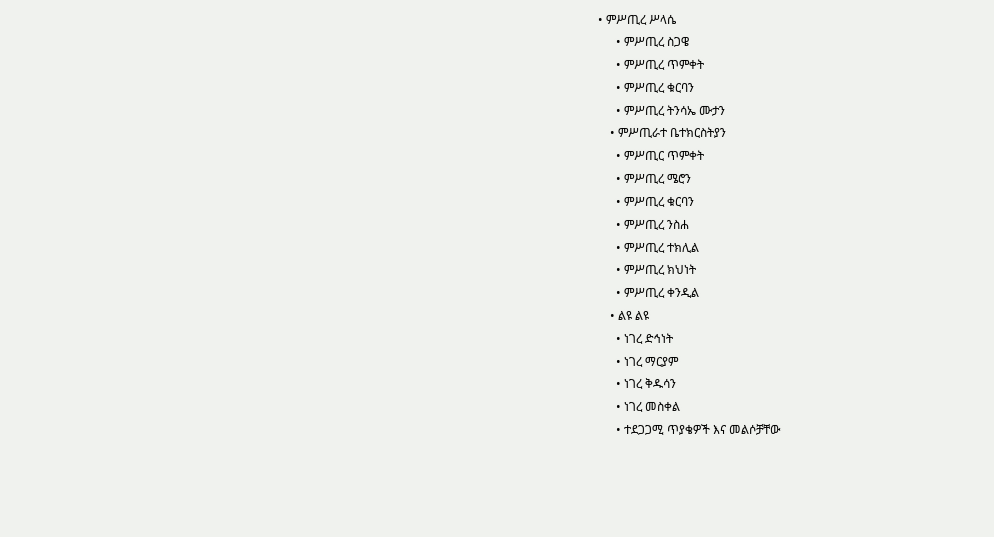• ምሥጢረ ሥላሴ
      • ምሥጢረ ስጋዌ
      • ምሥጢረ ጥምቀት
      • ምሥጢረ ቁርባን
      • ምሥጢረ ትንሳኤ ሙታን
    • ምሥጢራተ ቤተክርስትያን
      • ምሥጢር ጥምቀት
      • ምሥጢረ ሜሮን
      • ምሥጢረ ቁርባን
      • ምሥጢረ ንስሐ
      • ምሥጢረ ተክሊል
      • ምሥጢረ ክህነት
      • ምሥጢረ ቀንዲል
    • ልዩ ልዩ
      • ነገረ ድኅነት
      • ነገረ ማርያም
      • ነገረ ቅዱሳን
      • ነገረ መስቀል
      • ተደጋጋሚ ጥያቄዎች እና መልሶቻቸው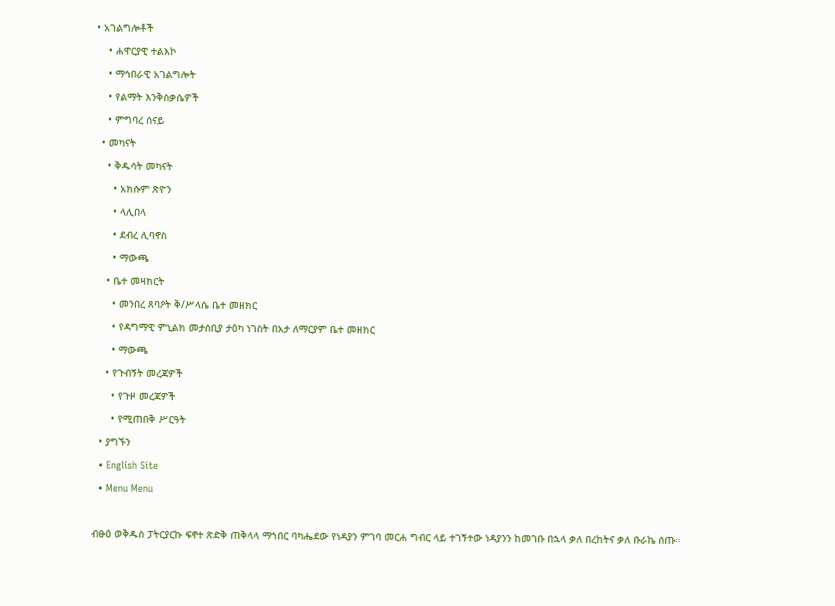• አገልግሎቶች
    • ሐዋርያዊ ተልእኮ
    • ማኅበራዊ አገልግሎት
    • የልማት እንቅስቃሴዎች
    • ምግባረ ሰናይ
  • መካናት
    • ቅዱሳት መካናት
      • አክሱም ጽዮን
      • ላሊበላ
      • ደብረ ሊባኖስ
      • ማውጫ
    • ቤተ መዛክርት
      • መንበረ ጸባዖት ቅ/ሥላሴ ቤተ መዘክር
      • የዳግማዊ ምኒልክ መታሰቢያ ታዕካ ነገስት በአታ ለማርያም ቤተ መዘክር
      • ማውጫ
    • የጉብኝት መረጃዎች
      • የጉዞ መረጃዎች
      • የሚጠበቅ ሥርዓት
  • ያግኙን
  • English Site
  • Menu Menu

ብፁዕ ወቅዱስ ፓትርያርኩ ፍኖተ ጽድቅ ጠቅላላ ማኀበር ባካሔደው የነዳያን ምገባ መርሐ ግብር ላይ ተገኝተው ነዳያንን ከመገቡ በኋላ ቃለ በረከትና ቃለ ቡራኬ ሰጡ።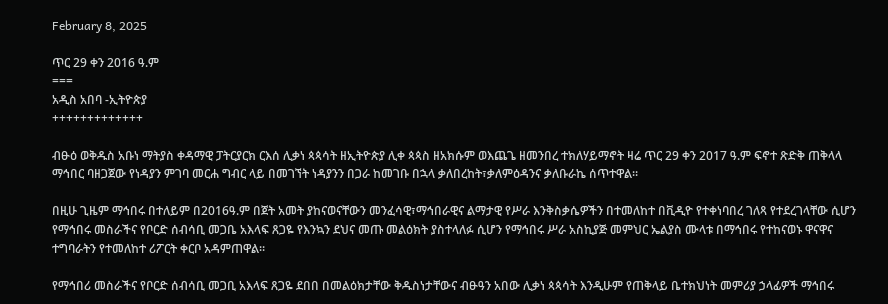February 8, 2025

ጥር 29 ቀን 2016 ዓ.ም
===
አዲስ አበባ -ኢትዮጵያ
+++++++++++++

ብፁዕ ወቅዱስ አቡነ ማትያስ ቀዳማዊ ፓትርያርክ ርእሰ ሊቃነ ጳጳሳት ዘኢትዮጵያ ሊቀ ጳጳስ ዘአክሱም ወእጨጌ ዘመንበረ ተክለሃይማኖት ዛሬ ጥር 29 ቀን 2017 ዓ.ም ፍኖተ ጽድቅ ጠቅላላ ማኅበር ባዘጋጀው የነዳያን ምገባ መርሐ ግብር ላይ በመገኘት ነዳያንን በጋራ ከመገቡ በኋላ ቃለበረከት፣ቃለምዕዳንና ቃለቡራኬ ሰጥተዋል።

በዚሁ ጊዜም ማኅበሩ በተለይም በ2016ዓ.ም በጀት አመት ያከናወናቸውን መንፈሳዊ፣ማኅበራዊና ልማታዊ የሥራ እንቅስቃሴዎችን በተመለከተ በቪዲዮ የተቀነባበረ ገለጻ የተደረገላቸው ሲሆን የማኅበሩ መስራችና የቦርድ ሰብሳቢ መጋቤ አእላፍ ጸጋዬ የእንኳን ደህና መጡ መልዕክት ያስተላለፉ ሲሆን የማኅበሩ ሥራ አስኪያጅ መምህር ኤልያስ ሙላቱ በማኅበሩ የተከናወኑ ዋናዋና ተግባራትን የተመለከተ ሪፖርት ቀርቦ አዳምጠዋል።

የማኅበሪ መስራችና የቦርድ ሰብሳቢ መጋቢ አእላፍ ጸጋዬ ደበበ በመልዕክታቸው ቅዱስነታቸውና ብፁዓን አበው ሊቃነ ጳጳሳት እንዲሁም የጠቅላይ ቤተክህነት መምሪያ ኃላፊዎች ማኅበሩ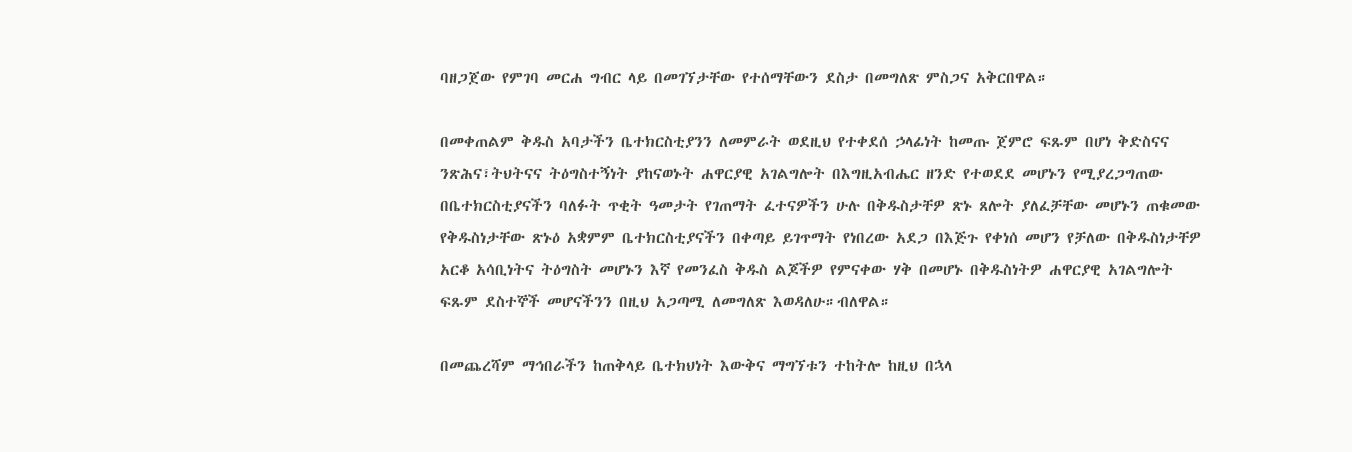ባዘጋጀው የምገባ መርሐ ግብር ላይ በመገኘታቸው የተሰማቸውን ደስታ በመግለጽ ምስጋና አቅርበዋል።

በመቀጠልም ቅዱስ አባታችን ቤተክርስቲያንን ለመምራት ወደዚህ የተቀደሰ ኃላፊነት ከመጡ ጀምሮ ፍጹም በሆነ ቅድስናና ንጽሕና፣ትህትናና ትዕግስተኝነት ያከናወኑት ሐዋርያዊ አገልግሎት በእግዚአብሔር ዘንድ የተወደደ መሆኑን የሚያረጋግጠው በቤተክርስቲያናችን ባለፉት ጥቂት ዓመታት የገጠማት ፈተናዎችን ሁሉ በቅዱስታቸዎ ጽኑ ጸሎት ያለፈቻቸው መሆኑን ጠቁመው የቅዱስነታቸው ጽኑዕ አቋምም ቤተክርስቲያናችን በቀጣይ ይገጥማት የነበረው አደጋ በእጅጉ የቀነሰ መሆን የቻለው በቅዱስነታቸዎ አርቆ አሳቢነትና ትዕግስት መሆኑን እኛ የመንፈስ ቅዱስ ልጆችዎ የምናቀው ሃቅ በመሆኑ በቅዱስነትዎ ሐዋርያዊ አገልግሎት ፍጹም ደስተኞች መሆናችንን በዚህ አጋጣሚ ለመግለጽ እወዳለሁ።ብለዋል።

በመጨረሻም ማኅበራችን ከጠቅላይ ቤተክህነት እውቅና ማግኘቱን ተከትሎ ከዚህ በኋላ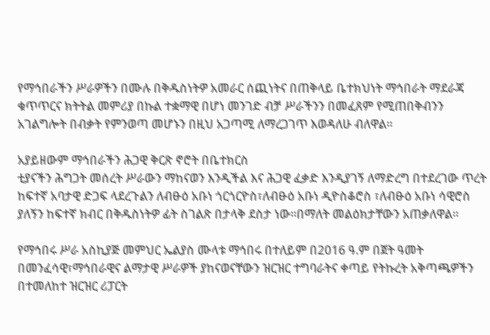የማኅበራችን ሥራዎችን በሙሉ በቅዱስነትዎ አመራር ሰጪነትና በጠቅላይ ቤተክህነት ማኅበራት ማደራጃ ቁጥጥርና ክትትል መምሪያ በኩል ተቋማዊ በሆነ መንገድ ብቻ ሥራችንን በመፈጸም የሚጠበቅብንን አገልግሎት በብቃት የምንወጣ መሆኑን በዚህ አጋጣሚ ለማረጋገጥ እወዳለሁ ብለዋል።

አያይዘውም ማኅበራችን ሕጋዊ ቅርጽ ኖሮት በቤተክርስ
ቲያናችን ሕግጋት መሰረት ሥራውን ማከናወን እንዲችል እና ሕጋዊ ፈቃድ እንዲያገኝ ለማድረግ በተደረገው ጥረት ከፍተኛ አባታዊ ድጋፍ ላደረጉልን ለብፁዕ አቡነ ጎርጎርዮስ፣ለብፁዕ አቡነ ዲዮስቆሮስ ፣ለብፁዕ አቡነ ሳዊሮስ ያለኝን ከፍተኛ ክብር በቅዱስነትዎ ፊት ስገልጽ በታላቅ ደስታ ነው።በማለት መልዕክታቸውን አጠቃለዋል።

የማኅበሩ ሥራ አስኪያጅ መምህር ኤልያስ ሙላቱ ማኅበሩ በተለይም በ2016 ዓ.ም በጀት ዓመት በመንፈሳዊ፣ማኅበራዊና ልማታዊ ሥራዎች ያከናወናቸውን ዝርዝር ተግባራትና ቀጣይ የትኩረት አቅጣጫዎችን በተመለከተ ዝርዝር ሪፓርት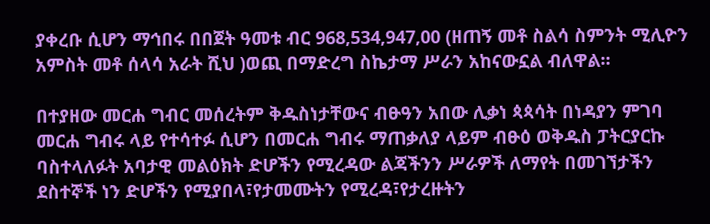ያቀረቡ ሲሆን ማኅበሩ በበጀት ዓመቱ ብር 968,534,947,00 (ዘጠኝ መቶ ስልሳ ስምንት ሚሊዮን አምስት መቶ ሰላሳ አራት ሺህ )ወጪ በማድረግ ስኬታማ ሥራን አከናውኗል ብለዋል።

በተያዘው መርሐ ግብር መሰረትም ቅዱስነታቸውና ብፁዓን አበው ሊቃነ ጳጳሳት በነዳያን ምገባ መርሐ ግብሩ ላይ የተሳተፉ ሲሆን በመርሐ ግብሩ ማጠቃለያ ላይም ብፁዕ ወቅዱስ ፓትርያርኩ ባስተላለፉት አባታዊ መልዕክት ድሆችን የሚረዳው ልጃችንን ሥራዎች ለማየት በመገኘታችን ደስተኞች ነን ድሆችን የሚያበላ፣የታመሙትን የሚረዳ፣የታረዙትን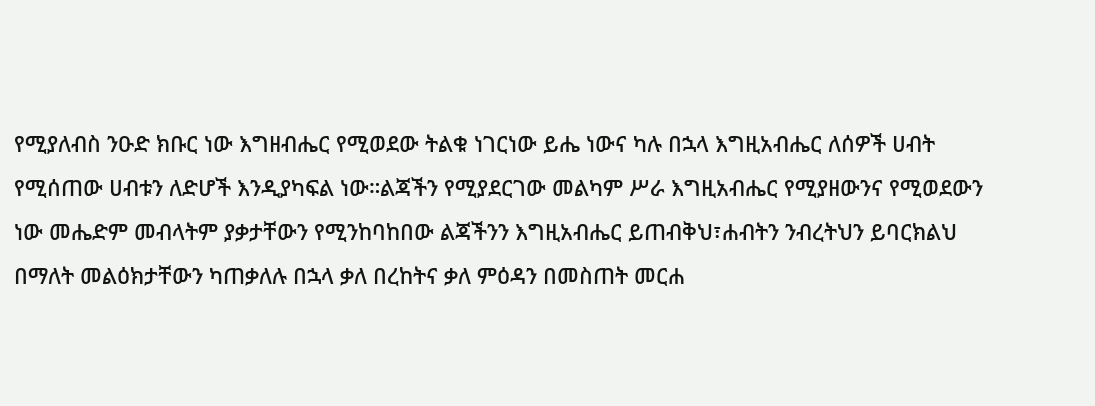የሚያለብስ ንዑድ ክቡር ነው እግዘብሔር የሚወደው ትልቁ ነገርነው ይሔ ነውና ካሉ በኋላ እግዚአብሔር ለሰዎች ሀብት የሚሰጠው ሀብቱን ለድሆች እንዲያካፍል ነው።ልጃችን የሚያደርገው መልካም ሥራ እግዚአብሔር የሚያዘውንና የሚወደውን ነው መሔድም መብላትም ያቃታቸውን የሚንከባከበው ልጃችንን እግዚአብሔር ይጠብቅህ፣ሐብትን ንብረትህን ይባርክልህ በማለት መልዕክታቸውን ካጠቃለሉ በኋላ ቃለ በረከትና ቃለ ምዕዳን በመስጠት መርሐ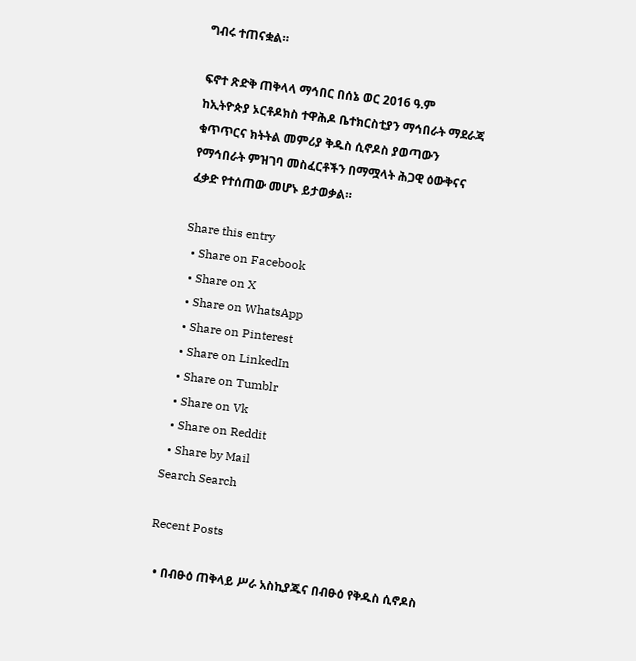ግብሩ ተጠናቋል።

ፍኖተ ጽድቅ ጠቅላላ ማኅበር በሰኔ ወር 2016 ዓ.ም
ከኢትዮጵያ ኦርቶዶክስ ተዋሕዶ ቤተክርስቲያን ማኅበራት ማደራጃ ቁጥጥርና ክትትል መምሪያ ቅዱስ ሲኖዶስ ያወጣውን የማኅበራት ምዝገባ መስፈርቶችን በማሟላት ሕጋዊ ዕውቅናና ፈቃድ የተሰጠው መሆኑ ይታወቃል።

Share this entry
  • Share on Facebook
  • Share on X
  • Share on WhatsApp
  • Share on Pinterest
  • Share on LinkedIn
  • Share on Tumblr
  • Share on Vk
  • Share on Reddit
  • Share by Mail
Search Search

Recent Posts

  • በብፁዕ ጠቅላይ ሥራ አስኪያጁና በብፁዕ የቅዱስ ሲኖዶስ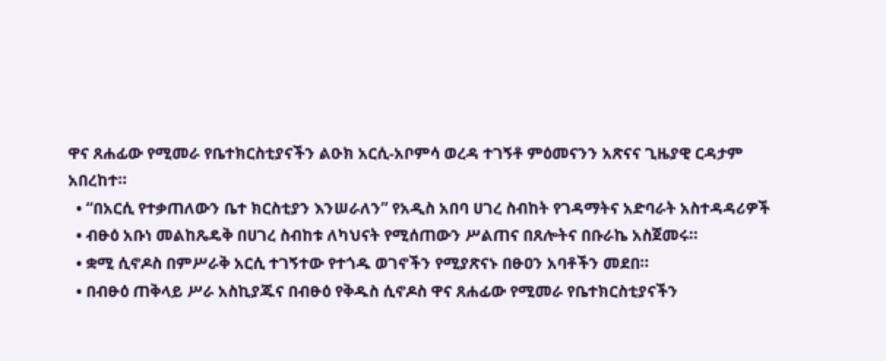ዋና ጸሐፊው የሚመራ የቤተክርስቲያናችን ልዑክ አርሲ-አቦምሳ ወረዳ ተገኝቶ ምዕመናንን አጽናና ጊዜያዊ ርዳታም አበረከተ።
  • “በአርሲ የተቃጠለውን ቤተ ክርስቲያን እንሠራለን” የአዲስ አበባ ሀገረ ስብከት የገዳማትና አድባራት አስተዳዳሪዎች
  • ብፁዕ አቡነ መልከጼዴቅ በሀገረ ስብከቱ ለካህናት የሚሰጠውን ሥልጠና በጸሎትና በቡራኬ አስጀመሩ።
  • ቋሚ ሲኖዶስ በምሥራቅ አርሲ ተገኝተው የተጎዱ ወገኖችን የሚያጽናኑ በፁዐን አባቶችን መደበ።
  • በብፁዕ ጠቅላይ ሥራ አስኪያጁና በብፁዕ የቅዱስ ሲኖዶስ ዋና ጸሐፊው የሚመራ የቤተክርስቲያናችን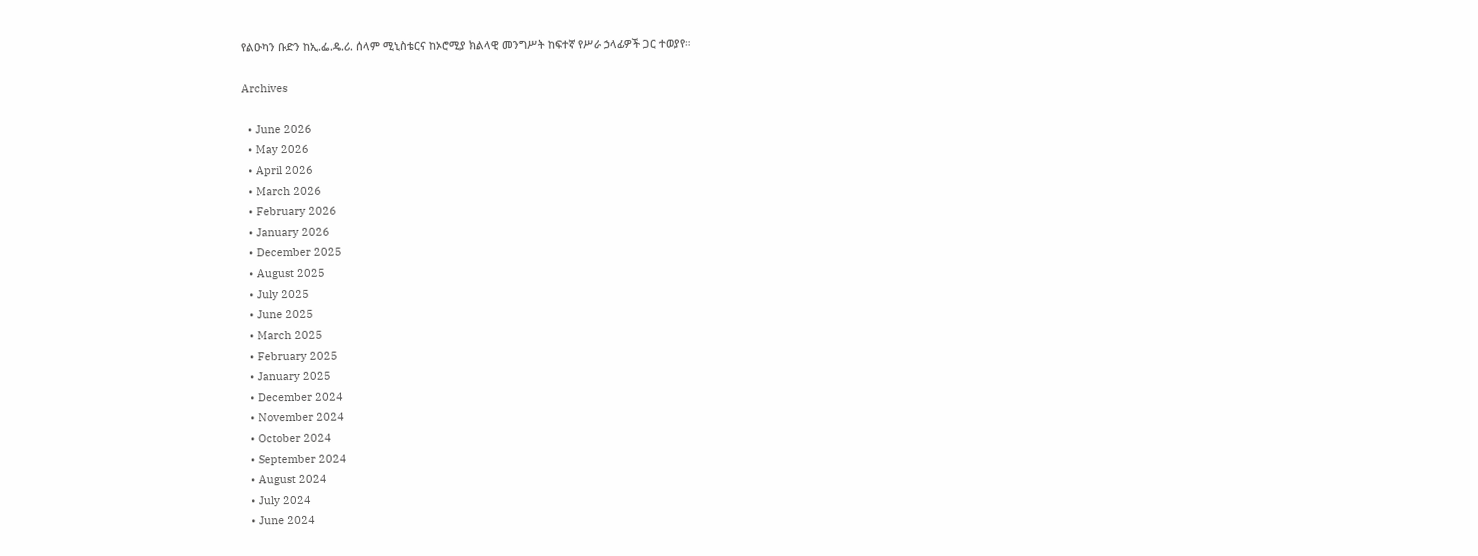የልዑካን ቡድን ከኢ.ፌ.ዴ.ሪ. ሰላም ሚኒስቴርና ከኦሮሚያ ክልላዊ መንግሥት ከፍተኛ የሥራ ኃላፊዎች ጋር ተወያየ።

Archives

  • June 2026
  • May 2026
  • April 2026
  • March 2026
  • February 2026
  • January 2026
  • December 2025
  • August 2025
  • July 2025
  • June 2025
  • March 2025
  • February 2025
  • January 2025
  • December 2024
  • November 2024
  • October 2024
  • September 2024
  • August 2024
  • July 2024
  • June 2024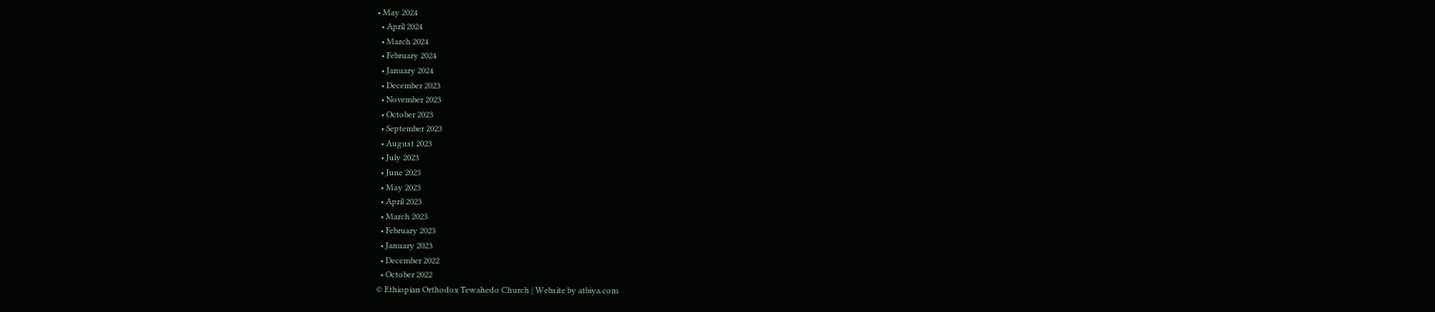• May 2024
  • April 2024
  • March 2024
  • February 2024
  • January 2024
  • December 2023
  • November 2023
  • October 2023
  • September 2023
  • August 2023
  • July 2023
  • June 2023
  • May 2023
  • April 2023
  • March 2023
  • February 2023
  • January 2023
  • December 2022
  • October 2022
© Ethiopian Orthodox Tewahedo Church | Website by atbiya.com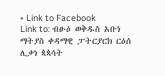• Link to Facebook
Link to: ብፁዕ ወቅዱስ አቡነ ማትያስ ቀዳማዊ ፓትርያርክ ርዕሰ ሊቃነ ጳጳሳት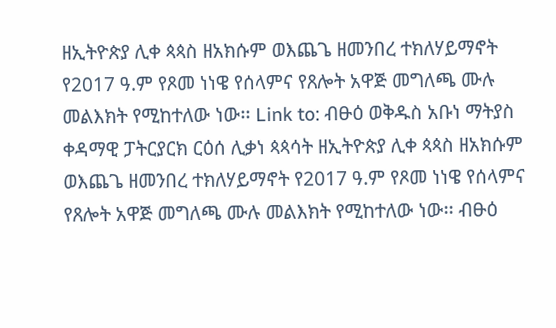ዘኢትዮጵያ ሊቀ ጳጳስ ዘአክሱም ወእጨጌ ዘመንበረ ተክለሃይማኖት የ2017 ዓ.ም የጾመ ነነዌ የሰላምና የጸሎት አዋጅ መግለጫ ሙሉ መልእክት የሚከተለው ነው፡፡ Link to: ብፁዕ ወቅዱስ አቡነ ማትያስ ቀዳማዊ ፓትርያርክ ርዕሰ ሊቃነ ጳጳሳት ዘኢትዮጵያ ሊቀ ጳጳስ ዘአክሱም ወእጨጌ ዘመንበረ ተክለሃይማኖት የ2017 ዓ.ም የጾመ ነነዌ የሰላምና የጸሎት አዋጅ መግለጫ ሙሉ መልእክት የሚከተለው ነው፡፡ ብፁዕ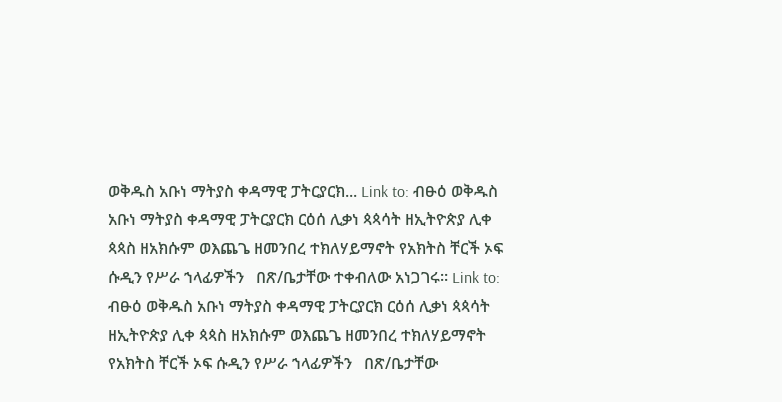ወቅዱስ አቡነ ማትያስ ቀዳማዊ ፓትርያርክ... Link to: ብፁዕ ወቅዱስ አቡነ ማትያስ ቀዳማዊ ፓትርያርክ ርዕሰ ሊቃነ ጳጳሳት ዘኢትዮጵያ ሊቀ ጳጳስ ዘአክሱም ወእጨጌ ዘመንበረ ተክለሃይማኖት የአክትስ ቸርች ኦፍ ሱዲን የሥራ ኀላፊዎችን   በጽ/ቤታቸው ተቀብለው አነጋገሩ። Link to: ብፁዕ ወቅዱስ አቡነ ማትያስ ቀዳማዊ ፓትርያርክ ርዕሰ ሊቃነ ጳጳሳት ዘኢትዮጵያ ሊቀ ጳጳስ ዘአክሱም ወእጨጌ ዘመንበረ ተክለሃይማኖት የአክትስ ቸርች ኦፍ ሱዲን የሥራ ኀላፊዎችን   በጽ/ቤታቸው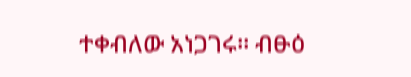ተቀብለው አነጋገሩ። ብፁዕ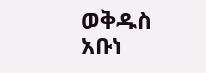ወቅዱስ አቡነ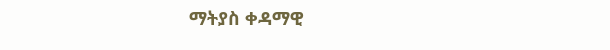ማትያስ ቀዳማዊ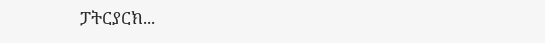ፓትርያርክ...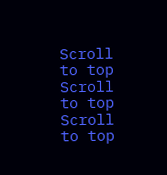Scroll to top Scroll to top Scroll to top